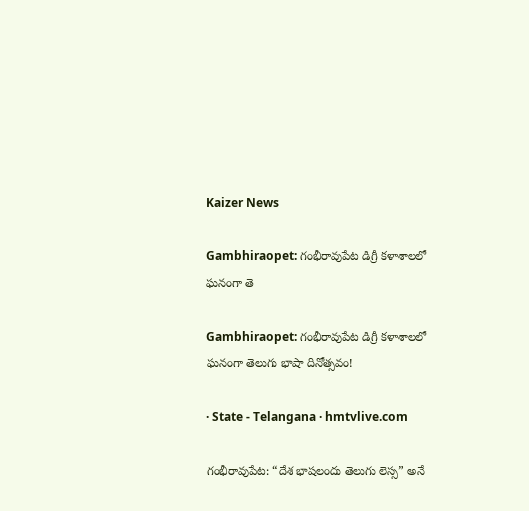Kaizer News

Gambhiraopet: గంభీరావుపేట డిగ్రీ కళాశాలలో ఘనంగా తె

Gambhiraopet: గంభీరావుపేట డిగ్రీ కళాశాలలో ఘనంగా తెలుగు భాషా దినోత్సవం!

· State - Telangana · hmtvlive.com

గంభీరావుపేట: “దేశ భాషలందు తెలుగు లెస్స” అనే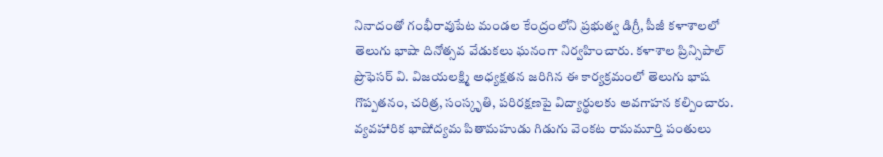నినాదంతో గంభీరావుపేట మండల కేంద్రంలోని ప్రభుత్వ డిగ్రీ, పీజీ కళాశాలలో తెలుగు భాషా దినోత్సవ వేడుకలు ఘనంగా నిర్వహించారు. కళాశాల ప్రిన్సిపాల్ ప్రొఫెసర్ వి. విజయలక్ష్మి అధ్యక్షతన జరిగిన ఈ కార్యక్రమంలో తెలుగు భాష గొప్పతనం, చరిత్ర, సంస్కృతి, పరిరక్షణపై విద్యార్థులకు అవగాహన కల్పించారు. వ్యవహారిక భాషోద్యమ పితామహుడు గిడుగు వెంకట రామమూర్తి పంతులు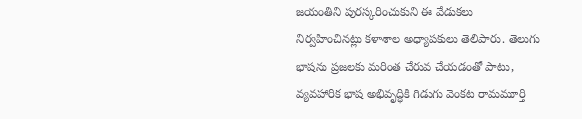జయంతిని పురస్కరించుకుని ఈ వేడుకలు నిర్వహించినట్లు కళాశాల అధ్యాపకులు తెలిపారు. తెలుగు భాషను ప్రజలకు మరింత చేరువ చేయడంతో పాటు, వ్యవహారిక భాష అభివృద్ధికి గిడుగు వెంకట రామమూర్తి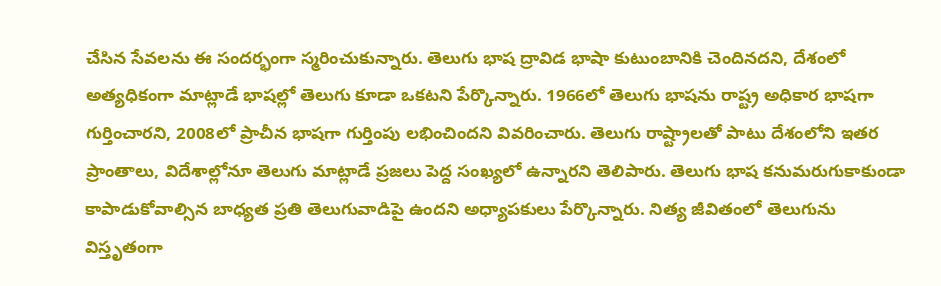చేసిన సేవలను ఈ సందర్భంగా స్మరించుకున్నారు. తెలుగు భాష ద్రావిడ భాషా కుటుంబానికి చెందినదని, దేశంలో అత్యధికంగా మాట్లాడే భాషల్లో తెలుగు కూడా ఒకటని పేర్కొన్నారు. 1966లో తెలుగు భాషను రాష్ట్ర అధికార భాషగా గుర్తించారని, 2008లో ప్రాచీన భాషగా గుర్తింపు లభించిందని వివరించారు. తెలుగు రాష్ట్రాలతో పాటు దేశంలోని ఇతర ప్రాంతాలు, విదేశాల్లోనూ తెలుగు మాట్లాడే ప్రజలు పెద్ద సంఖ్యలో ఉన్నారని తెలిపారు. తెలుగు భాష కనుమరుగుకాకుండా కాపాడుకోవాల్సిన బాధ్యత ప్రతి తెలుగువాడిపై ఉందని అధ్యాపకులు పేర్కొన్నారు. నిత్య జీవితంలో తెలుగును విస్తృతంగా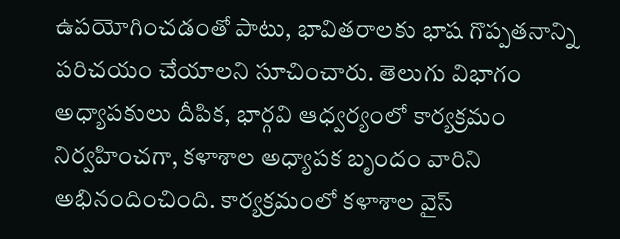ఉపయోగించడంతో పాటు, భావితరాలకు భాష గొప్పతనాన్ని పరిచయం చేయాలని సూచించారు. తెలుగు విభాగం అధ్యాపకులు దీపిక, భార్గవి ఆధ్వర్యంలో కార్యక్రమం నిర్వహించగా, కళాశాల అధ్యాపక బృందం వారిని అభినందించింది. కార్యక్రమంలో కళాశాల వైస్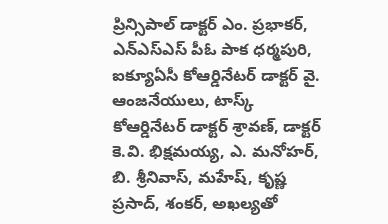ప్రిన్సిపాల్ డాక్టర్ ఎం. ప్రభాకర్, ఎన్ఎస్ఎస్ పీఓ పాక ధర్మపురి, ఐక్యూఏసీ కోఆర్డినేటర్ డాక్టర్ వై. ఆంజనేయులు, టాస్క్ కోఆర్డినేటర్ డాక్టర్ శ్రావణ్, డాక్టర్ కె.వి. భిక్షమయ్య, ఎ. మనోహర్, బి. శ్రీనివాస్, మహేష్, కృష్ణ ప్రసాద్, శంకర్, అఖల్యతో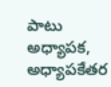పాటు అధ్యాపక, అధ్యాపకేతర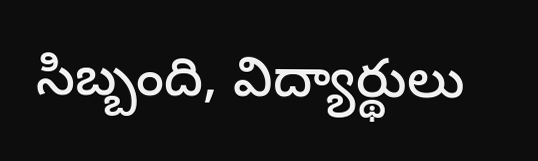సిబ్బంది, విద్యార్థులు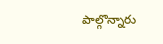పాల్గొన్నారు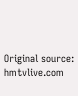Original source: hmtvlive.com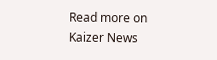Read more on Kaizer News